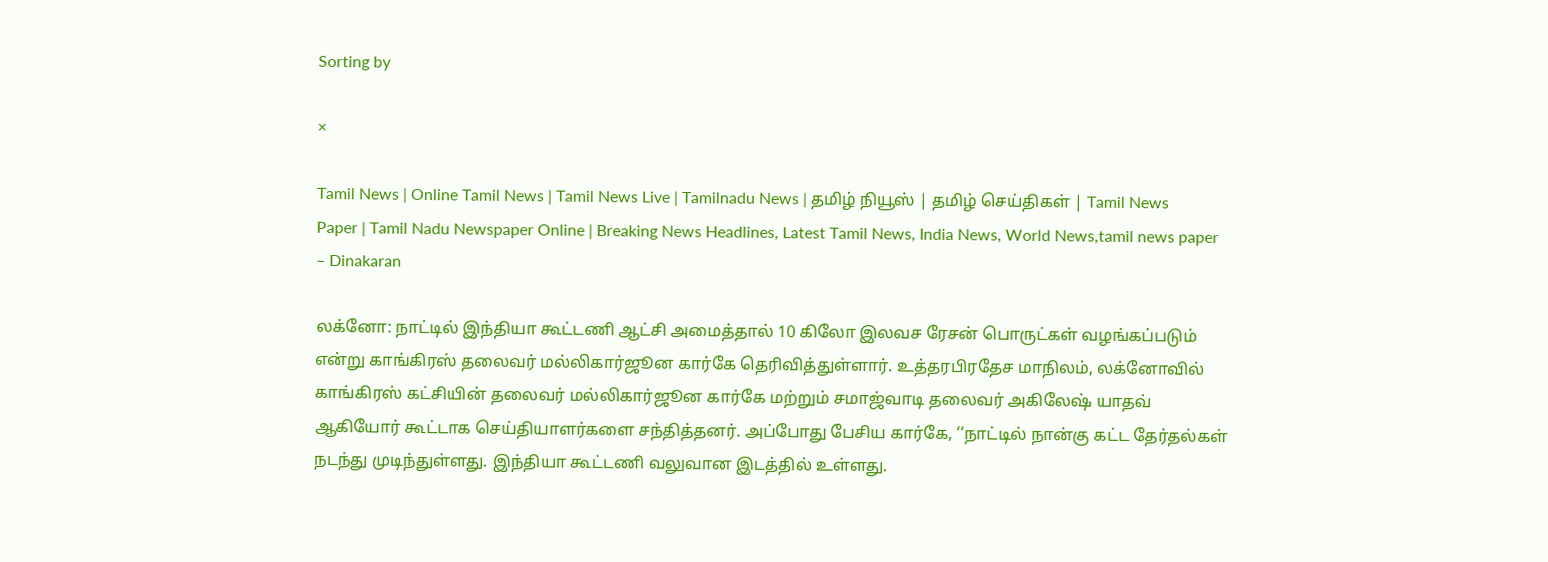Sorting by

×

Tamil News | Online Tamil News | Tamil News Live | Tamilnadu News | தமிழ் நியூஸ் | தமிழ் செய்திகள் | Tamil News Paper | Tamil Nadu Newspaper Online | Breaking News Headlines, Latest Tamil News, India News, World News,tamil news paper – Dinakaran

லக்னோ: நாட்டில் இந்தியா கூட்டணி ஆட்சி அமைத்தால் 10 கிலோ இலவச ரேசன் பொருட்கள் வழங்கப்படும் என்று காங்கிரஸ் தலைவர் மல்லிகார்ஜூன கார்கே தெரிவித்துள்ளார். உத்தரபிரதேச மாநிலம், லக்னோவில் காங்கிரஸ் கட்சியின் தலைவர் மல்லிகார்ஜூன கார்கே மற்றும் சமாஜ்வாடி தலைவர் அகிலேஷ் யாதவ் ஆகியோர் கூட்டாக செய்தியாளர்களை சந்தித்தனர். அப்போது பேசிய கார்கே, ‘‘நாட்டில் நான்கு கட்ட தேர்தல்கள் நடந்து முடிந்துள்ளது. இந்தியா கூட்டணி வலுவான இடத்தில் உள்ளது.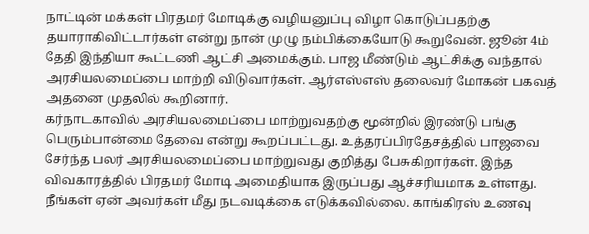நாட்டின் மக்கள் பிரதமர் மோடிக்கு வழியனுப்பு விழா கொடுப்பதற்கு தயாராகிவிட்டார்கள் என்று நான் முழு நம்பிக்கையோடு கூறுவேன். ஜூன் 4ம் தேதி இந்தியா கூட்டணி ஆட்சி அமைக்கும். பாஜ மீண்டும் ஆட்சிக்கு வந்தால் அரசியலமைப்பை மாற்றி விடுவார்கள். ஆர்எஸ்எஸ் தலைவர் மோகன் பகவத் அதனை முதலில் கூறினார்.
கர்நாடகாவில் அரசியலமைப்பை மாற்றுவதற்கு மூன்றில் இரண்டு பங்கு பெரும்பான்மை தேவை என்று கூறப்பட்டது. உத்தரப்பிரதேசத்தில் பாஜவை சேர்ந்த பலர் அரசியலமைப்பை மாற்றுவது குறித்து பேசுகிறார்கள். இந்த விவகாரத்தில் பிரதமர் மோடி அமைதியாக இருப்பது ஆச்சரியமாக உள்ளது. நீங்கள் ஏன் அவர்கள் மீது நடவடிக்கை எடுக்கவில்லை. காங்கிரஸ் உணவு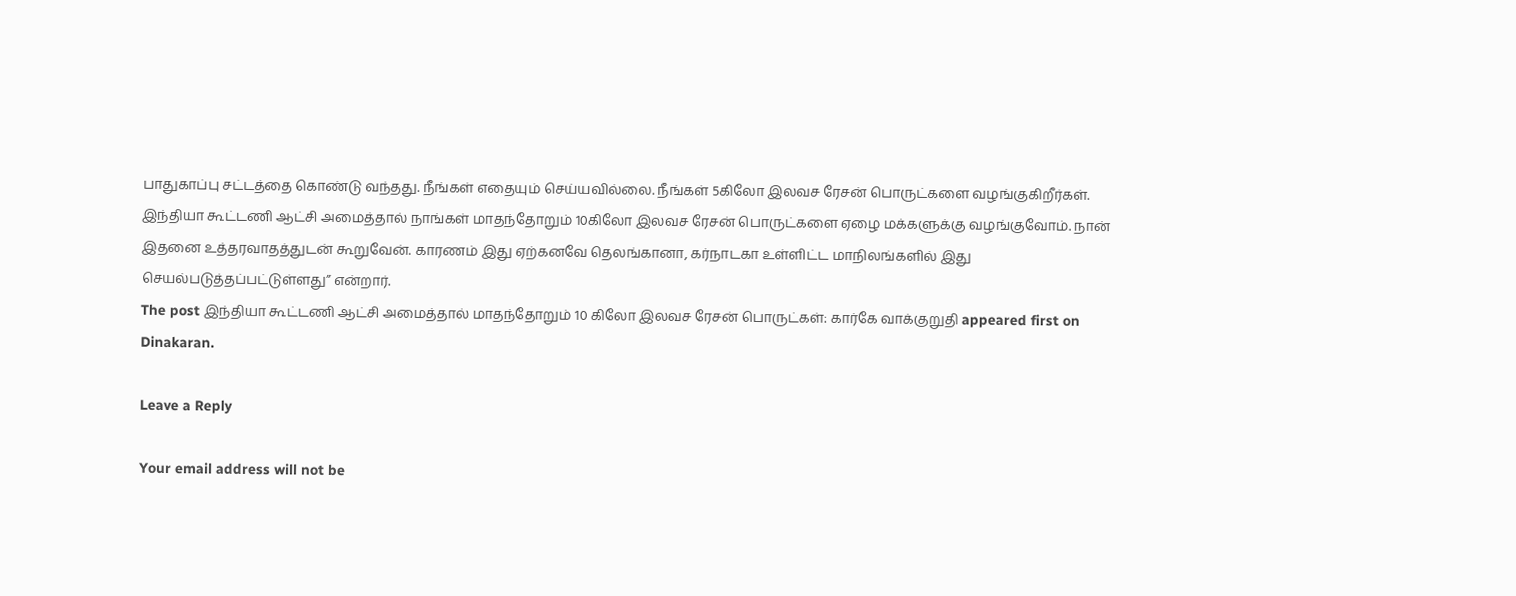பாதுகாப்பு சட்டத்தை கொண்டு வந்தது. நீங்கள் எதையும் செய்யவில்லை. நீங்கள் 5கிலோ இலவச ரேசன் பொருட்களை வழங்குகிறீர்கள். இந்தியா கூட்டணி ஆட்சி அமைத்தால் நாங்கள் மாதந்தோறும் 10கிலோ இலவச ரேசன் பொருட்களை ஏழை மக்களுக்கு வழங்குவோம். நான் இதனை உத்தரவாதத்துடன் கூறுவேன். காரணம் இது ஏற்கனவே தெலங்கானா, கர்நாடகா உள்ளிட்ட மாநிலங்களில் இது செயல்படுத்தப்பட்டுள்ளது” என்றார்.
The post இந்தியா கூட்டணி ஆட்சி அமைத்தால் மாதந்தோறும் 10 கிலோ இலவச ரேசன் பொருட்கள்: கார்கே வாக்குறுதி appeared first on Dinakaran.

Leave a Reply

Your email address will not be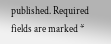published. Required fields are marked *